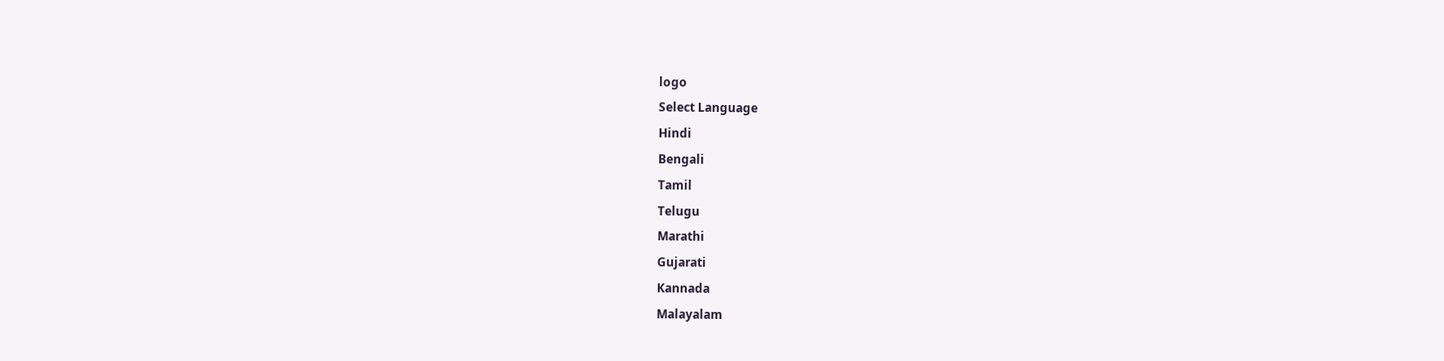logo
Select Language
Hindi
Bengali
Tamil
Telugu
Marathi
Gujarati
Kannada
Malayalam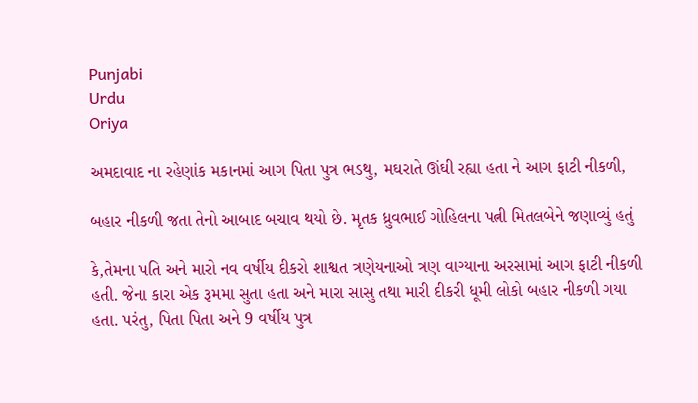Punjabi
Urdu
Oriya

અમદાવાદ ના રહેણાંક મકાનમાં આગ પિતા પુત્ર ભડથુ, મઘરાતે ઊંઘી રહ્યા હતા ને આગ ફાટી નીકળી,

બહાર નીકળી જતા તેનો આબાદ બચાવ થયો છે. મૃતક ધ્રુવભાઈ ગોહિલના પત્ની મિતલબેને જણાવ્યું હતું

કે,તેમના પતિ અને મારો નવ વર્ષીય દીકરો શાશ્વત ત્રણેયનાઓ ત્રણ વાગ્યાના અરસામાં આગ ફાટી નીકળી હતી. જેના કારા એક રૂમમા સુતા હતા અને મારા સાસુ તથા મારી દીકરી ધૂમી લોકો બહાર નીકળી ગયા હતા. પરંતુ, પિતા પિતા અને 9 વર્ષીય પુત્ર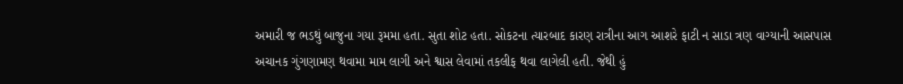અમારી જ ભડથું બાજુના ગયા રૂમમા હતા. સુતા શોટ હતા. સોકટના ત્યારબાદ કારણ રાત્રીના આગ આશરે ફાટી ન સાડા ત્રણ વાગ્યાની આસપાસ અચાનક ગુંગણામણ થવામા મામ લાગી અને શ્વાસ લેવામાં તકલીફ થવા લાગેલી હતી. જેથી હું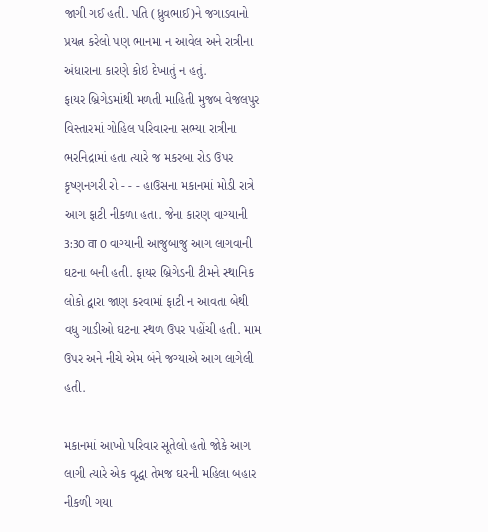જાગી ગઈ હતી. પતિ (ધ્રુવભાઈ)ને જગાડવાનો પ્રયત્ન કરેલો પણ ભાનમા ન આવેલ અને રાત્રીના અંધારાના કારણે કોઇ દેખાતું ન હતું.
ફાયર બ્રિગેડમાંથી મળતી માહિતી મુજબ વેજલપુર વિસ્તારમાં ગોહિલ પરિવારના સભ્યા રાત્રીના ભરનિદ્રામાં હતા ત્યારે જ મકરબા રોડ ઉપર કૃષ્ણનગરી રો - - - હાઉસના મકાનમાં મોડી રાત્રે આગ ફાટી નીકળા હતા. જેના કારણ વાગ્યાની 3:30 वा 0 વાગ્યાની આજુબાજુ આગ લાગવાની ઘટના બની હતી. ફાયર બ્રિગેડની ટીમને સ્થાનિક લોકો દ્વારા જાણ કરવામાં ફાટી ન આવતા બેથી વધુ ગાડીઓ ઘટના સ્થળ ઉપર પહોંચી હતી. મામ ઉપર અને નીચે એમ બંને જગ્યાએ આગ લાગેલી હતી.

મકાનમાં આખો પરિવાર સૂતેલો હતો જોકે આગ લાગી ત્યારે એક વૃદ્ધા તેમજ ઘરની મહિલા બહાર નીકળી ગયા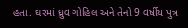હતા. ઘરમાં ધ્રુવ ગોહિલ અને તેનો 9 વર્ષીય પુત્ર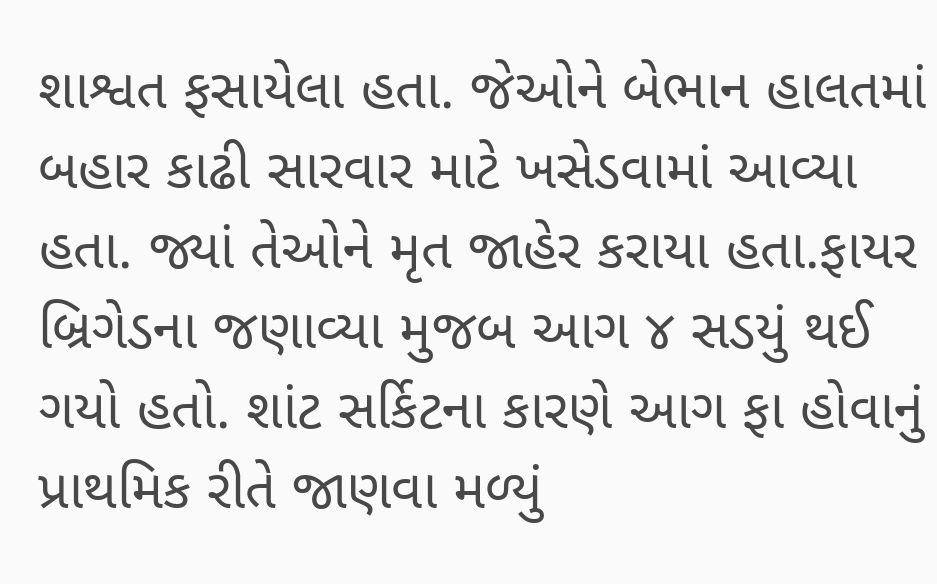શાશ્વત ફસાયેલા હતા. જેઓને બેભાન હાલતમાં બહાર કાઢી સારવાર માટે ખસેડવામાં આવ્યા હતા. જ્યાં તેઓને મૃત જાહેર કરાયા હતા.ફાયર બ્રિગેડના જણાવ્યા મુજબ આગ ૪ સડયું થઈ ગયો હતો. શાંટ સર્કિટના કારણે આગ ફા હોવાનું પ્રાથમિક રીતે જાણવા મળ્યું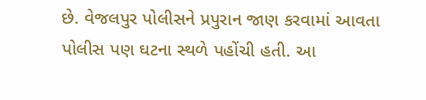છે. વેજલપુર પોલીસને પ્રપુરાન જાણ કરવામાં આવતા પોલીસ પણ ઘટના સ્થળે પહોંચી હતી. આ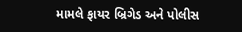મામલે ફાયર બ્રિગેડ અને પોલીસ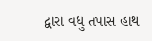દ્વારા વધુ તપાસ હાથ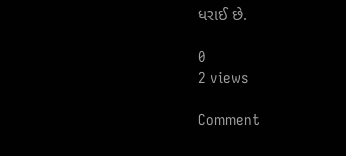ધરાઈ છે.

0
2 views

Comment